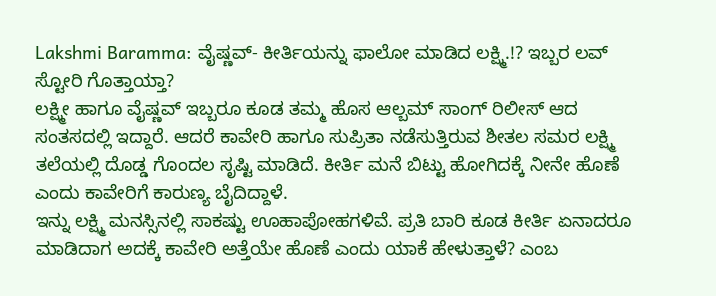Lakshmi Baramma: ವೈಷ್ಣವ್- ಕೀರ್ತಿಯನ್ನು ಫಾಲೋ ಮಾಡಿದ ಲಕ್ಷ್ಮಿ.!? ಇಬ್ಬರ ಲವ್ ಸ್ಟೋರಿ ಗೊತ್ತಾಯ್ತಾ?
ಲಕ್ಷ್ಮೀ ಹಾಗೂ ವೈಷ್ಣವ್ ಇಬ್ಬರೂ ಕೂಡ ತಮ್ಮ ಹೊಸ ಆಲ್ಬಮ್ ಸಾಂಗ್ ರಿಲೀಸ್ ಆದ ಸಂತಸದಲ್ಲಿ ಇದ್ದಾರೆ. ಆದರೆ ಕಾವೇರಿ ಹಾಗೂ ಸುಪ್ರಿತಾ ನಡೆಸುತ್ತಿರುವ ಶೀತಲ ಸಮರ ಲಕ್ಷ್ಮಿ ತಲೆಯಲ್ಲಿ ದೊಡ್ಡ ಗೊಂದಲ ಸೃಷ್ಟಿ ಮಾಡಿದೆ. ಕೀರ್ತಿ ಮನೆ ಬಿಟ್ಟು ಹೋಗಿದಕ್ಕೆ ನೀನೇ ಹೊಣೆ ಎಂದು ಕಾವೇರಿಗೆ ಕಾರುಣ್ಯ ಬೈದಿದ್ದಾಳೆ.
ಇನ್ನು ಲಕ್ಷ್ಮಿ ಮನಸ್ಸಿನಲ್ಲಿ ಸಾಕಷ್ಟು ಊಹಾಪೋಹಗಳಿವೆ. ಪ್ರತಿ ಬಾರಿ ಕೂಡ ಕೀರ್ತಿ ಏನಾದರೂ ಮಾಡಿದಾಗ ಅದಕ್ಕೆ ಕಾವೇರಿ ಅತ್ತೆಯೇ ಹೊಣೆ ಎಂದು ಯಾಕೆ ಹೇಳುತ್ತಾಳೆ? ಎಂಬ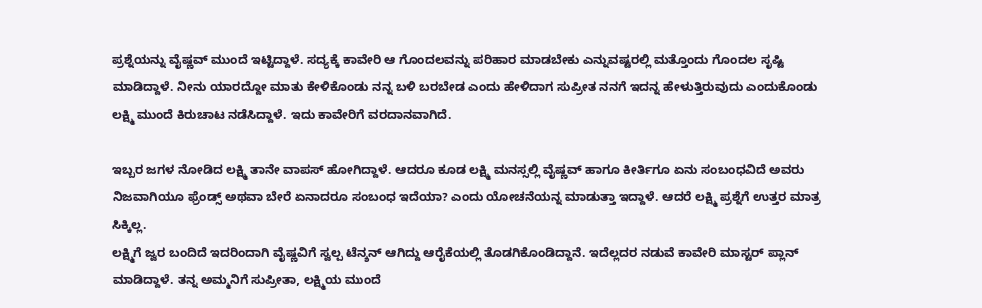ಪ್ರಶ್ನೆಯನ್ನು ವೈಷ್ಣವ್ ಮುಂದೆ ಇಟ್ಟಿದ್ದಾಳೆ. ಸದ್ಯಕ್ಕೆ ಕಾವೇರಿ ಆ ಗೊಂದಲವನ್ನು ಪರಿಹಾರ ಮಾಡಬೇಕು ಎನ್ನುವಷ್ಟರಲ್ಲಿ ಮತ್ತೊಂದು ಗೊಂದಲ ಸೃಷ್ಟಿ ಮಾಡಿದ್ದಾಳೆ. ನೀನು ಯಾರದ್ದೋ ಮಾತು ಕೇಳಿಕೊಂಡು ನನ್ನ ಬಳಿ ಬರಬೇಡ ಎಂದು ಹೇಳಿದಾಗ ಸುಪ್ರೀತ ನನಗೆ ಇದನ್ನ ಹೇಳುತ್ತಿರುವುದು ಎಂದುಕೊಂಡು ಲಕ್ಷ್ಮಿ ಮುಂದೆ ಕಿರುಚಾಟ ನಡೆಸಿದ್ದಾಳೆ. ಇದು ಕಾವೇರಿಗೆ ವರದಾನವಾಗಿದೆ.

ಇಬ್ಬರ ಜಗಳ ನೋಡಿದ ಲಕ್ಷ್ಮಿ ತಾನೇ ವಾಪಸ್ ಹೋಗಿದ್ದಾಳೆ. ಆದರೂ ಕೂಡ ಲಕ್ಷ್ಮಿ ಮನಸ್ಸಲ್ಲಿ ವೈಷ್ಣವ್ ಹಾಗೂ ಕೀರ್ತಿಗೂ ಏನು ಸಂಬಂಧವಿದೆ ಅವರು ನಿಜವಾಗಿಯೂ ಫ್ರೆಂಡ್ಸ್ ಅಥವಾ ಬೇರೆ ಏನಾದರೂ ಸಂಬಂಧ ಇದೆಯಾ? ಎಂದು ಯೋಚನೆಯನ್ನ ಮಾಡುತ್ತಾ ಇದ್ದಾಳೆ. ಆದರೆ ಲಕ್ಷ್ಮಿ ಪ್ರಶ್ನೆಗೆ ಉತ್ತರ ಮಾತ್ರ ಸಿಕ್ಕಿಲ್ಲ.
ಲಕ್ಷ್ಮಿಗೆ ಜ್ವರ ಬಂದಿದೆ ಇದರಿಂದಾಗಿ ವೈಷ್ಣವಿಗೆ ಸ್ವಲ್ಪ ಟೆನ್ಶನ್ ಆಗಿದ್ದು ಆರೈಕೆಯಲ್ಲಿ ತೊಡಗಿಕೊಂಡಿದ್ದಾನೆ. ಇದೆಲ್ಲದರ ನಡುವೆ ಕಾವೇರಿ ಮಾಸ್ಟರ್ ಪ್ಲಾನ್ ಮಾಡಿದ್ದಾಳೆ. ತನ್ನ ಅಮ್ಮನಿಗೆ ಸುಪ್ರೀತಾ, ಲಕ್ಷ್ಮಿಯ ಮುಂದೆ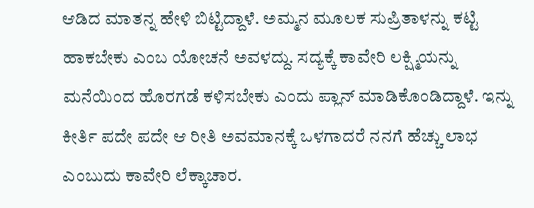ಆಡಿದ ಮಾತನ್ನ ಹೇಳಿ ಬಿಟ್ಟಿದ್ದಾಳೆ. ಅಮ್ಮನ ಮೂಲಕ ಸುಪ್ರಿತಾಳನ್ನು ಕಟ್ಟಿ ಹಾಕಬೇಕು ಎಂಬ ಯೋಚನೆ ಅವಳದ್ದು. ಸದ್ಯಕ್ಕೆ ಕಾವೇರಿ ಲಕ್ಷ್ಮಿಯನ್ನು ಮನೆಯಿಂದ ಹೊರಗಡೆ ಕಳಿಸಬೇಕು ಎಂದು ಪ್ಲಾನ್ ಮಾಡಿಕೊಂಡಿದ್ದಾಳೆ. ಇನ್ನು ಕೀರ್ತಿ ಪದೇ ಪದೇ ಆ ರೀತಿ ಅವಮಾನಕ್ಕೆ ಒಳಗಾದರೆ ನನಗೆ ಹೆಚ್ಚು ಲಾಭ ಎಂಬುದು ಕಾವೇರಿ ಲೆಕ್ಕಾಚಾರ.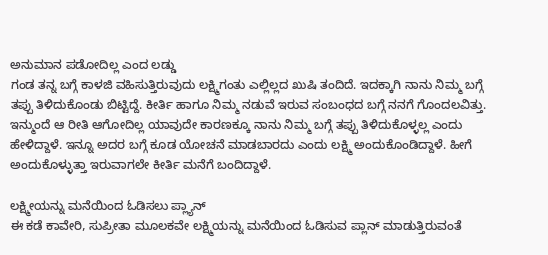ಅನುಮಾನ ಪಡೋದಿಲ್ಲ ಎಂದ ಲಡ್ಡು
ಗಂಡ ತನ್ನ ಬಗ್ಗೆ ಕಾಳಜಿ ವಹಿಸುತ್ತಿರುವುದು ಲಕ್ಷ್ಮಿಗಂತು ಎಲ್ಲಿಲ್ಲದ ಖುಷಿ ತಂದಿದೆ. ಇದಕ್ಕಾಗಿ ನಾನು ನಿಮ್ಮ ಬಗ್ಗೆ ತಪ್ಪು ತಿಳಿದುಕೊಂಡು ಬಿಟ್ಟಿದ್ದೆ. ಕೀರ್ತಿ ಹಾಗೂ ನಿಮ್ಮ ನಡುವೆ ಇರುವ ಸಂಬಂಧದ ಬಗ್ಗೆ ನನಗೆ ಗೊಂದಲವಿತ್ತು. ಇನ್ಮುಂದೆ ಆ ರೀತಿ ಆಗೋದಿಲ್ಲ ಯಾವುದೇ ಕಾರಣಕ್ಕೂ ನಾನು ನಿಮ್ಮ ಬಗ್ಗೆ ತಪ್ಪು ತಿಳಿದುಕೊಳ್ಳಲ್ಲ ಎಂದು ಹೇಳಿದ್ದಾಳೆ. ಇನ್ನೂ ಅದರ ಬಗ್ಗೆ ಕೂಡ ಯೋಚನೆ ಮಾಡಬಾರದು ಎಂದು ಲಕ್ಷ್ಮಿ ಅಂದುಕೊಂಡಿದ್ದಾಳೆ. ಹೀಗೆ ಅಂದುಕೊಳ್ಳುತ್ತಾ ಇರುವಾಗಲೇ ಕೀರ್ತಿ ಮನೆಗೆ ಬಂದಿದ್ದಾಳೆ.

ಲಕ್ಷ್ಮೀಯನ್ನು ಮನೆಯಿಂದ ಓಡಿಸಲು ಪ್ಲ್ಯಾನ್
ಈ ಕಡೆ ಕಾವೇರಿ, ಸುಪ್ರೀತಾ ಮೂಲಕವೇ ಲಕ್ಷ್ಮಿಯನ್ನು ಮನೆಯಿಂದ ಓಡಿಸುವ ಪ್ಲಾನ್ ಮಾಡುತ್ತಿರುವಂತೆ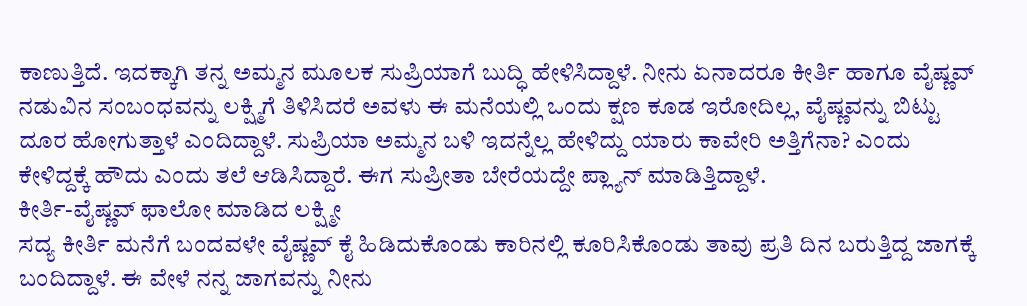ಕಾಣುತ್ತಿದೆ. ಇದಕ್ಕಾಗಿ ತನ್ನ ಅಮ್ಮನ ಮೂಲಕ ಸುಪ್ರಿಯಾಗೆ ಬುದ್ಧಿ ಹೇಳಿಸಿದ್ದಾಳೆ. ನೀನು ಏನಾದರೂ ಕೀರ್ತಿ ಹಾಗೂ ವೈಷ್ಣವ್ ನಡುವಿನ ಸಂಬಂಧವನ್ನು ಲಕ್ಷ್ಮಿಗೆ ತಿಳಿಸಿದರೆ ಅವಳು ಈ ಮನೆಯಲ್ಲಿ ಒಂದು ಕ್ಷಣ ಕೂಡ ಇರೋದಿಲ್ಲ, ವೈಷ್ಣವನ್ನು ಬಿಟ್ಟು ದೂರ ಹೋಗುತ್ತಾಳೆ ಎಂದಿದ್ದಾಳೆ. ಸುಪ್ರಿಯಾ ಅಮ್ಮನ ಬಳಿ ಇದನ್ನೆಲ್ಲ ಹೇಳಿದ್ದು ಯಾರು ಕಾವೇರಿ ಅತ್ತಿಗೆನಾ? ಎಂದು ಕೇಳಿದ್ದಕ್ಕೆ ಹೌದು ಎಂದು ತಲೆ ಆಡಿಸಿದ್ದಾರೆ. ಈಗ ಸುಪ್ರೀತಾ ಬೇರೆಯದ್ದೇ ಪ್ಲ್ಯಾನ್ ಮಾಡಿತ್ತಿದ್ದಾಳೆ.
ಕೀರ್ತಿ-ವೈಷ್ಣವ್ ಫಾಲೋ ಮಾಡಿದ ಲಕ್ಷ್ಮೀ
ಸದ್ಯ ಕೀರ್ತಿ ಮನೆಗೆ ಬಂದವಳೇ ವೈಷ್ಣವ್ ಕೈ ಹಿಡಿದುಕೊಂಡು ಕಾರಿನಲ್ಲಿ ಕೂರಿಸಿಕೊಂಡು ತಾವು ಪ್ರತಿ ದಿನ ಬರುತ್ತಿದ್ದ ಜಾಗಕ್ಕೆ ಬಂದಿದ್ದಾಳೆ. ಈ ವೇಳೆ ನನ್ನ ಜಾಗವನ್ನು ನೀನು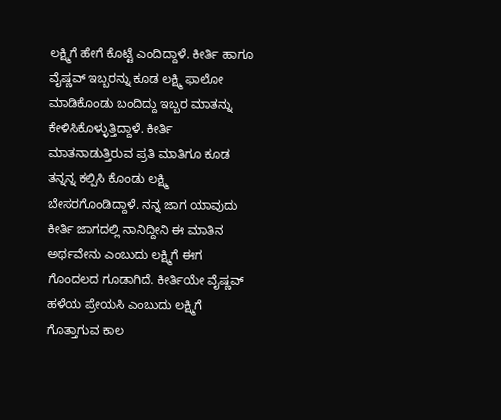ಲಕ್ಷ್ಮಿಗೆ ಹೇಗೆ ಕೊಟ್ಟೆ ಎಂದಿದ್ದಾಳೆ. ಕೀರ್ತಿ ಹಾಗೂ ವೈಷ್ಣವ್ ಇಬ್ಬರನ್ನು ಕೂಡ ಲಕ್ಷ್ಮಿ ಫಾಲೋ ಮಾಡಿಕೊಂಡು ಬಂದಿದ್ದು ಇಬ್ಬರ ಮಾತನ್ನು ಕೇಳಿಸಿಕೊಳ್ಳುತ್ತಿದ್ದಾಳೆ. ಕೀರ್ತಿ ಮಾತನಾಡುತ್ತಿರುವ ಪ್ರತಿ ಮಾತಿಗೂ ಕೂಡ ತನ್ನನ್ನ ಕಲ್ಪಿಸಿ ಕೊಂಡು ಲಕ್ಷ್ಮಿ ಬೇಸರಗೊಂಡಿದ್ದಾಳೆ. ನನ್ನ ಜಾಗ ಯಾವುದು ಕೀರ್ತಿ ಜಾಗದಲ್ಲಿ ನಾನಿದ್ದೀನಿ ಈ ಮಾತಿನ ಅರ್ಥವೇನು ಎಂಬುದು ಲಕ್ಷ್ಮಿಗೆ ಈಗ ಗೊಂದಲದ ಗೂಡಾಗಿದೆ. ಕೀರ್ತಿಯೇ ವೈಷ್ಣವ್ ಹಳೆಯ ಪ್ರೇಯಸಿ ಎಂಬುದು ಲಕ್ಷ್ಮಿಗೆ ಗೊತ್ತಾಗುವ ಕಾಲ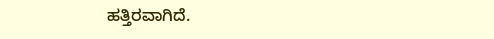ಹತ್ತಿರವಾಗಿದೆ.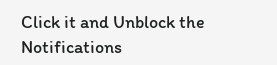Click it and Unblock the Notifications